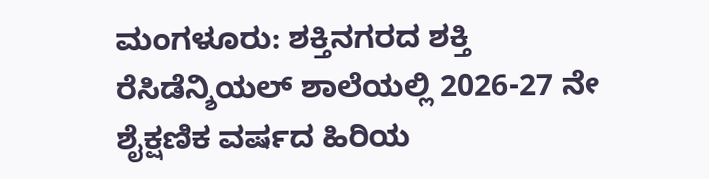ಮಂಗಳೂರು: ಶಕ್ತಿನಗರದ ಶಕ್ತಿ ರೆಸಿಡೆನ್ಶಿಯಲ್ ಶಾಲೆಯಲ್ಲಿ 2026-27 ನೇ ಶೈಕ್ಷಣಿಕ ವರ್ಷದ ಹಿರಿಯ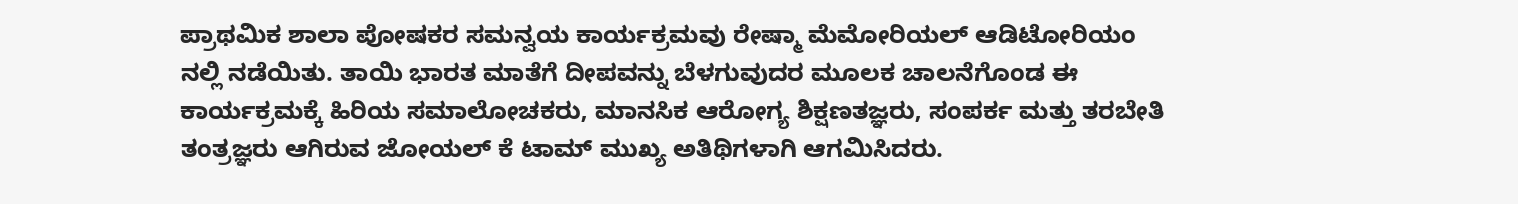ಪ್ರಾಥಮಿಕ ಶಾಲಾ ಪೋಷಕರ ಸಮನ್ವಯ ಕಾರ್ಯಕ್ರಮವು ರೇಷ್ಮಾ ಮೆಮೋರಿಯಲ್ ಆಡಿಟೋರಿಯಂ ನಲ್ಲಿ ನಡೆಯಿತು. ತಾಯಿ ಭಾರತ ಮಾತೆಗೆ ದೀಪವನ್ನು ಬೆಳಗುವುದರ ಮೂಲಕ ಚಾಲನೆಗೊಂಡ ಈ ಕಾರ್ಯಕ್ರಮಕ್ಕೆ ಹಿರಿಯ ಸಮಾಲೋಚಕರು, ಮಾನಸಿಕ ಆರೋಗ್ಯ ಶಿಕ್ಷಣತಜ್ಞರು, ಸಂಪರ್ಕ ಮತ್ತು ತರಬೇತಿ ತಂತ್ರಜ್ಞರು ಆಗಿರುವ ಜೋಯಲ್ ಕೆ ಟಾಮ್ ಮುಖ್ಯ ಅತಿಥಿಗಳಾಗಿ ಆಗಮಿಸಿದರು.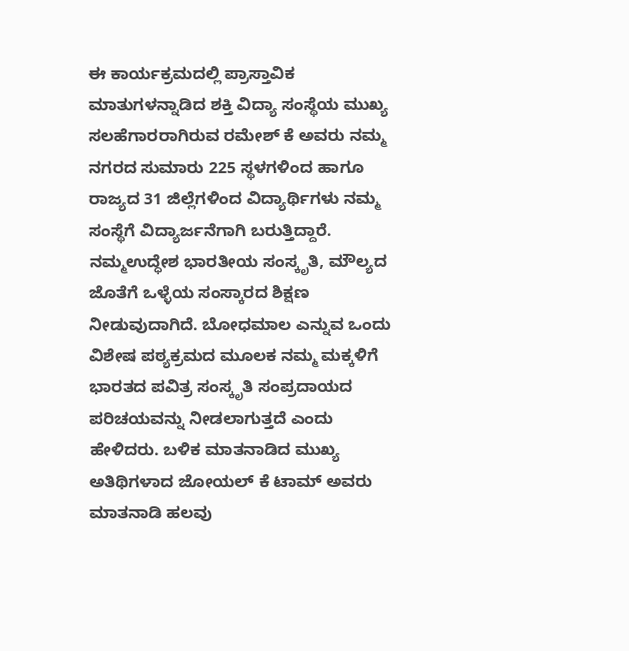ಈ ಕಾರ್ಯಕ್ರಮದಲ್ಲಿ ಪ್ರಾಸ್ತಾವಿಕ ಮಾತುಗಳನ್ನಾಡಿದ ಶಕ್ತಿ ವಿದ್ಯಾ ಸಂಸ್ಥೆಯ ಮುಖ್ಯ ಸಲಹೆಗಾರರಾಗಿರುವ ರಮೇಶ್ ಕೆ ಅವರು ನಮ್ಮ ನಗರದ ಸುಮಾರು 225 ಸ್ಥಳಗಳಿಂದ ಹಾಗೂ ರಾಜ್ಯದ 31 ಜಿಲ್ಲೆಗಳಿಂದ ವಿದ್ಯಾರ್ಥಿಗಳು ನಮ್ಮ ಸಂಸ್ಥೆಗೆ ವಿದ್ಯಾರ್ಜನೆಗಾಗಿ ಬರುತ್ತಿದ್ದಾರೆ. ನಮ್ಮಉದ್ಧೇಶ ಭಾರತೀಯ ಸಂಸ್ಕೃತಿ, ಮೌಲ್ಯದ ಜೊತೆಗೆ ಒಳ್ಳೆಯ ಸಂಸ್ಕಾರದ ಶಿಕ್ಷಣ ನೀಡುವುದಾಗಿದೆ. ಬೋಧಮಾಲ ಎನ್ನುವ ಒಂದು ವಿಶೇಷ ಪಠ್ಯಕ್ರಮದ ಮೂಲಕ ನಮ್ಮ ಮಕ್ಕಳಿಗೆ ಭಾರತದ ಪವಿತ್ರ ಸಂಸ್ಕೃತಿ ಸಂಪ್ರದಾಯದ ಪರಿಚಯವನ್ನು ನೀಡಲಾಗುತ್ತದೆ ಎಂದು ಹೇಳಿದರು. ಬಳಿಕ ಮಾತನಾಡಿದ ಮುಖ್ಯ ಅತಿಥಿಗಳಾದ ಜೋಯಲ್ ಕೆ ಟಾಮ್ ಅವರು ಮಾತನಾಡಿ ಹಲವು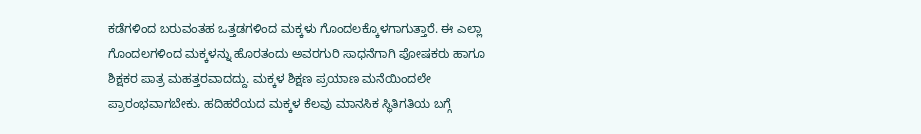ಕಡೆಗಳಿಂದ ಬರುವಂತಹ ಒತ್ತಡಗಳಿಂದ ಮಕ್ಕಳು ಗೊಂದಲಕ್ಕೊಳಗಾಗುತ್ತಾರೆ. ಈ ಎಲ್ಲಾ ಗೊಂದಲಗಳಿಂದ ಮಕ್ಕಳನ್ನು ಹೊರತಂದು ಅವರಗುರಿ ಸಾಧನೆಗಾಗಿ ಪೋಷಕರು ಹಾಗೂ ಶಿಕ್ಷಕರ ಪಾತ್ರ ಮಹತ್ತರವಾದದ್ದು. ಮಕ್ಕಳ ಶಿಕ್ಷಣ ಪ್ರಯಾಣ ಮನೆಯಿಂದಲೇ ಪ್ರಾರಂಭವಾಗಬೇಕು. ಹದಿಹರೆಯದ ಮಕ್ಕಳ ಕೆಲವು ಮಾನಸಿಕ ಸ್ಥಿತಿಗತಿಯ ಬಗ್ಗೆ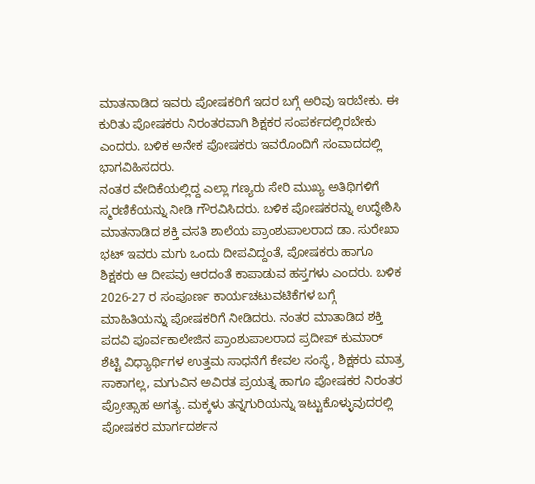ಮಾತನಾಡಿದ ಇವರು ಪೋಷಕರಿಗೆ ಇದರ ಬಗ್ಗೆ ಅರಿವು ಇರಬೇಕು. ಈ ಕುರಿತು ಪೋಷಕರು ನಿರಂತರವಾಗಿ ಶಿಕ್ಷಕರ ಸಂಪರ್ಕದಲ್ಲಿರಬೇಕು ಎಂದರು. ಬಳಿಕ ಅನೇಕ ಪೋಷಕರು ಇವರೊಂದಿಗೆ ಸಂವಾದದಲ್ಲಿ ಭಾಗವಿಹಿಸದರು.
ನಂತರ ವೇದಿಕೆಯಲ್ಲಿದ್ದ ಎಲ್ಲಾ ಗಣ್ಯರು ಸೇರಿ ಮುಖ್ಯ ಅತಿಥಿಗಳಿಗೆ ಸ್ಮರಣಿಕೆಯನ್ನು ನೀಡಿ ಗೌರವಿಸಿದರು. ಬಳಿಕ ಪೋಷಕರನ್ನು ಉದ್ಧೇಶಿಸಿ ಮಾತನಾಡಿದ ಶಕ್ತಿ ವಸತಿ ಶಾಲೆಯ ಪ್ರಾಂಶುಪಾಲರಾದ ಡಾ. ಸುರೇಖಾ ಭಟ್ ಇವರು ಮಗು ಒಂದು ದೀಪವಿದ್ದಂತೆ, ಪೋಷಕರು ಹಾಗೂ ಶಿಕ್ಷಕರು ಆ ದೀಪವು ಆರದಂತೆ ಕಾಪಾಡುವ ಹಸ್ತಗಳು ಎಂದರು. ಬಳಿಕ 2026-27 ರ ಸಂಪೂರ್ಣ ಕಾರ್ಯಚಟುವಟಿಕೆಗಳ ಬಗ್ಗೆ ಮಾಹಿತಿಯನ್ನು ಪೋಷಕರಿಗೆ ನೀಡಿದರು. ನಂತರ ಮಾತಾಡಿದ ಶಕ್ತಿ ಪದವಿ ಪೂರ್ವಕಾಲೇಜಿನ ಪ್ರಾಂಶುಪಾಲರಾದ ಪ್ರದೀಪ್ ಕುಮಾರ್ ಶೆಟ್ಟಿ ವಿಧ್ಯಾರ್ಥಿಗಳ ಉತ್ತಮ ಸಾಧನೆಗೆ ಕೇವಲ ಸಂಸ್ಥೆ, ಶಿಕ್ಷಕರು ಮಾತ್ರ ಸಾಕಾಗಲ್ಲ, ಮಗುವಿನ ಅವಿರತ ಪ್ರಯತ್ನ ಹಾಗೂ ಪೋಷಕರ ನಿರಂತರ ಪ್ರೋತ್ಸಾಹ ಅಗತ್ಯ. ಮಕ್ಕಳು ತನ್ನಗುರಿಯನ್ನು ಇಟ್ಟುಕೊಳ್ಳುವುದರಲ್ಲಿ ಪೋಷಕರ ಮಾರ್ಗದರ್ಶನ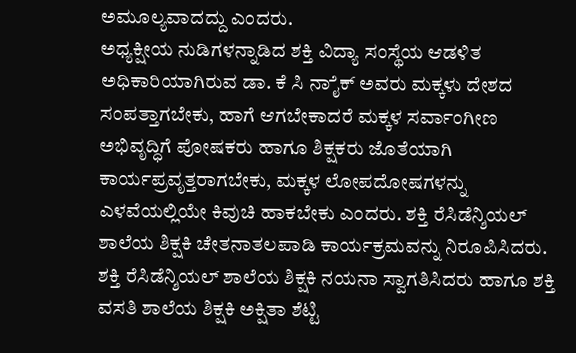ಅಮೂಲ್ಯವಾದದ್ದು ಎಂದರು.
ಅಧ್ಯಕ್ಷೀಯ ನುಡಿಗಳನ್ನಾಡಿದ ಶಕ್ತಿ ವಿದ್ಯಾ ಸಂಸ್ಥೆಯ ಆಡಳಿತ ಅಧಿಕಾರಿಯಾಗಿರುವ ಡಾ. ಕೆ ಸಿ ನಾೈಕ್ ಅವರು ಮಕ್ಕಳು ದೇಶದ ಸಂಪತ್ತಾಗಬೇಕು, ಹಾಗೆ ಆಗಬೇಕಾದರೆ ಮಕ್ಕಳ ಸರ್ವಾಂಗೀಣ ಅಭಿವೃದ್ಧಿಗೆ ಪೋಷಕರು ಹಾಗೂ ಶಿಕ್ಷಕರು ಜೊತೆಯಾಗಿ ಕಾರ್ಯಪ್ರವೃತ್ತರಾಗಬೇಕು, ಮಕ್ಕಳ ಲೋಪದೋಷಗಳನ್ನು ಎಳವೆಯಲ್ಲಿಯೇ ಕಿವುಚಿ ಹಾಕಬೇಕು ಎಂದರು. ಶಕ್ತಿ ರೆಸಿಡೆನ್ಶಿಯಲ್ ಶಾಲೆಯ ಶಿಕ್ಷಕಿ ಚೇತನಾತಲಪಾಡಿ ಕಾರ್ಯಕ್ರಮವನ್ನು ನಿರೂಪಿಸಿದರು. ಶಕ್ತಿ ರೆಸಿಡೆನ್ಶಿಯಲ್ ಶಾಲೆಯ ಶಿಕ್ಷಕಿ ನಯನಾ ಸ್ವಾಗತಿಸಿದರು ಹಾಗೂ ಶಕ್ತಿ ವಸತಿ ಶಾಲೆಯ ಶಿಕ್ಷಕಿ ಅಕ್ಷಿತಾ ಶೆಟ್ಟಿ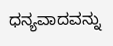ಧನ್ಯವಾದವನ್ನು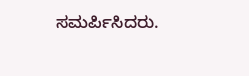ಸಮರ್ಪಿಸಿದರು.